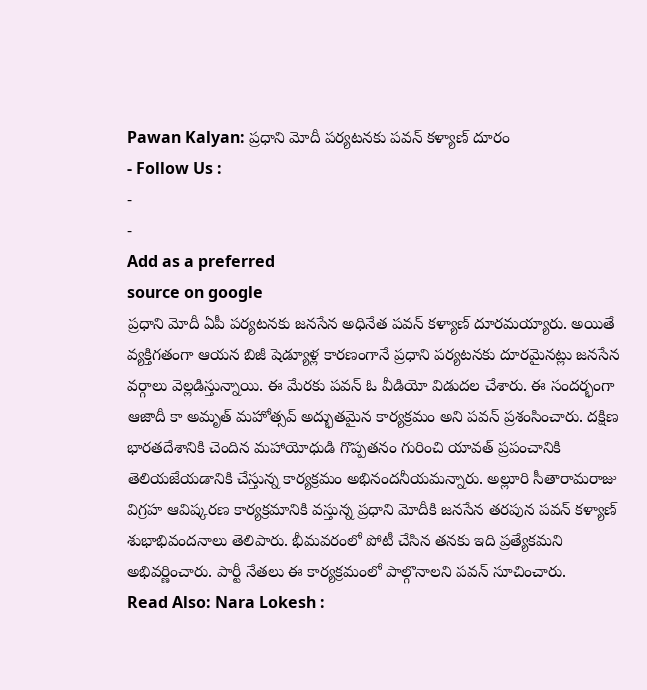Pawan Kalyan: ప్రధాని మోదీ పర్యటనకు పవన్ కళ్యాణ్ దూరం
- Follow Us :
-
-
Add as a preferred
source on google
ప్రధాని మోదీ ఏపీ పర్యటనకు జనసేన అధినేత పవన్ కళ్యాణ్ దూరమయ్యారు. అయితే వ్యక్తిగతంగా ఆయన బిజీ షెడ్యూళ్ల కారణంగానే ప్రధాని పర్యటనకు దూరమైనట్లు జనసేన వర్గాలు వెల్లడిస్తున్నాయి. ఈ మేరకు పవన్ ఓ వీడియో విడుదల చేశారు. ఈ సందర్భంగా ఆజాదీ కా అమృత్ మహోత్సవ్ అద్భుతమైన కార్యక్రమం అని పవన్ ప్రశంసించారు. దక్షిణ భారతదేశానికి చెందిన మహాయోధుడి గొప్పతనం గురించి యావత్ ప్రపంచానికి తెలియజేయడానికి చేస్తున్న కార్యక్రమం అభినందనీయమన్నారు. అల్లూరి సీతారామరాజు విగ్రహ ఆవిష్కరణ కార్యక్రమానికి వస్తున్న ప్రధాని మోదీకి జనసేన తరపున పవన్ కళ్యాణ్ శుభాభివందనాలు తెలిపారు. భీమవరంలో పోటీ చేసిన తనకు ఇది ప్రత్యేకమని అభివర్ణించారు. పార్టీ నేతలు ఈ కార్యక్రమంలో పాల్గొనాలని పవన్ సూచించారు.
Read Also: Nara Lokesh :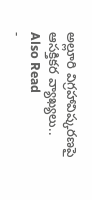అల్లూరి విగ్రహావిష్కరణపై ఆసక్తికర వ్యాఖ్యలు..
Also Read
-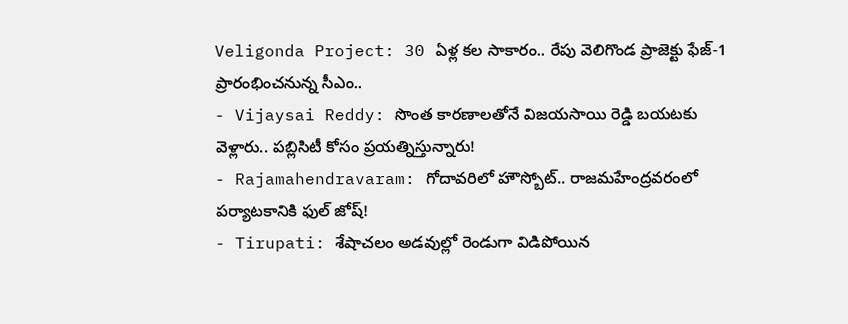Veligonda Project: 30 ఏళ్ల కల సాకారం.. రేపు వెలిగొండ ప్రాజెక్టు ఫేజ్-1 ప్రారంభించనున్న సీఎం..
- Vijaysai Reddy: సొంత కారణాలతోనే విజయసాయి రెడ్డి బయటకు వెళ్లారు.. పబ్లిసిటీ కోసం ప్రయత్నిస్తున్నారు!
- Rajamahendravaram: గోదావరిలో హౌస్బోట్.. రాజమహేంద్రవరంలో పర్యాటకానికి ఫుల్ జోష్!
- Tirupati: శేషాచలం అడవుల్లో రెండుగా విడిపోయిన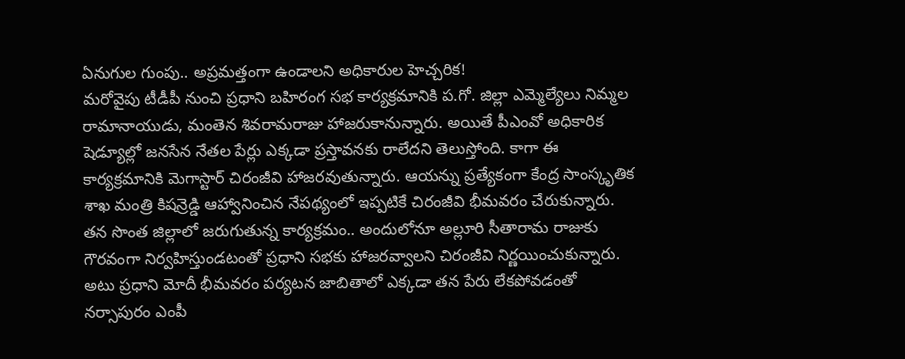ఏనుగుల గుంపు.. అప్రమత్తంగా ఉండాలని అధికారుల హెచ్చరిక!
మరోవైపు టీడీపీ నుంచి ప్రధాని బహిరంగ సభ కార్యక్రమానికి ప.గో. జిల్లా ఎమ్మెల్యేలు నిమ్మల రామానాయుడు, మంతెన శివరామరాజు హాజరుకానున్నారు. అయితే పీఎంవో అధికారిక షెడ్యూల్లో జనసేన నేతల పేర్లు ఎక్కడా ప్రస్తావనకు రాలేదని తెలుస్తోంది. కాగా ఈ కార్యక్రమానికి మెగాస్టార్ చిరంజీవి హాజరవుతున్నారు. ఆయన్ను ప్రత్యేకంగా కేంద్ర సాంస్కృతిక శాఖ మంత్రి కిషన్రెడ్డి ఆహ్వానించిన నేపథ్యంలో ఇప్పటికే చిరంజీవి భీమవరం చేరుకున్నారు. తన సొంత జిల్లాలో జరుగుతున్న కార్యక్రమం.. అందులోనూ అల్లూరి సీతారామ రాజుకు గౌరవంగా నిర్వహిస్తుండటంతో ప్రధాని సభకు హాజరవ్వాలని చిరంజీవి నిర్ణయించుకున్నారు.
అటు ప్రధాని మోదీ భీమవరం పర్యటన జాబితాలో ఎక్కడా తన పేరు లేకపోవడంతో నర్సాపురం ఎంపీ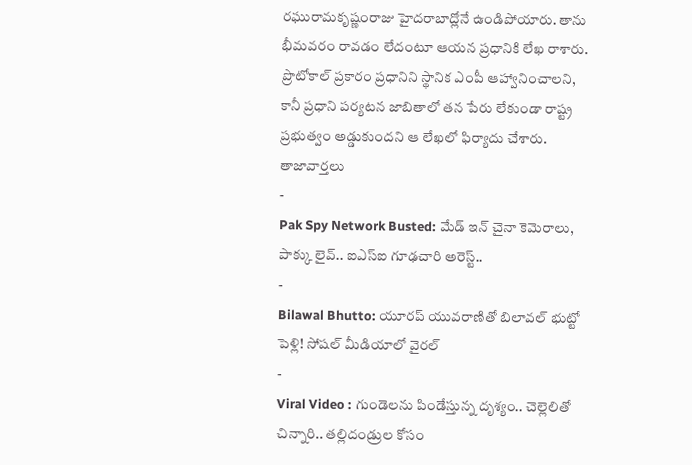రఘురామకృష్ణంరాజు హైదరాబాద్లోనే ఉండిపోయారు. తాను భీమవరం రావడం లేదంటూ ఆయన ప్రధానికి లేఖ రాశారు. ప్రొటోకాల్ ప్రకారం ప్రధానిని స్థానిక ఎంపీ ఆహ్వానించాలని, కానీ ప్రధాని పర్యటన జాబితాలో తన పేరు లేకుండా రాష్ట్ర ప్రభుత్వం అడ్డుకుందని ఆ లేఖలో ఫిర్యాదు చేశారు.
తాజావార్తలు
-
Pak Spy Network Busted: మేడ్ ఇన్ చైనా కెమెరాలు, పాక్కు లైవ్.. ఐఎస్ఐ గూఢచారి అరెస్ట్..
-
Bilawal Bhutto: యూరప్ యువరాణితో బిలావల్ భుట్టో పెళ్లి! సోషల్ మీడియాలో వైరల్
-
Viral Video : గుండెలను పిండేస్తున్న దృశ్యం.. చెల్లెలితో చిన్నారి.. తల్లిదండ్రుల కోసం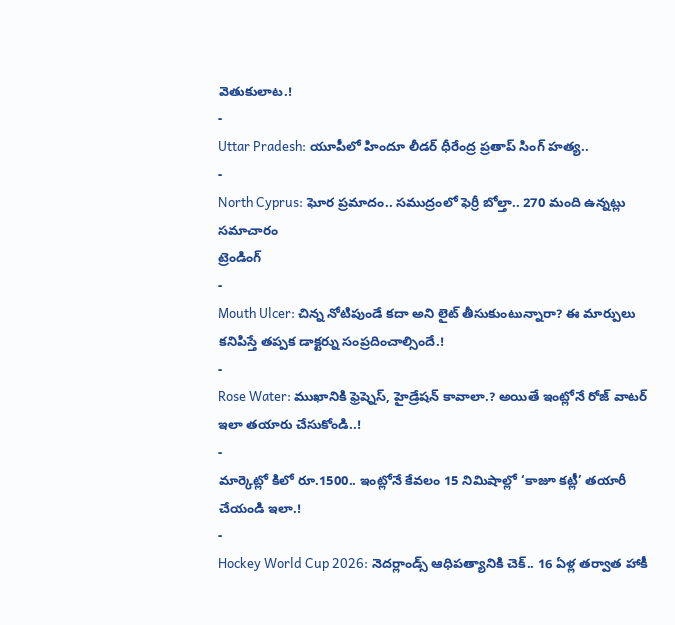వెతుకులాట.!
-
Uttar Pradesh: యూపీలో హిందూ లీడర్ ధీరేంద్ర ప్రతాప్ సింగ్ హత్య..
-
North Cyprus: ఘోర ప్రమాదం.. సముద్రంలో ఫెర్రీ బోల్తా.. 270 మంది ఉన్నట్లు సమాచారం
ట్రెండింగ్
-
Mouth Ulcer: చిన్న నోటిపుండే కదా అని లైట్ తీసుకుంటున్నారా? ఈ మార్పులు కనిపిస్తే తప్పక డాక్టర్ను సంప్రదించాల్సిందే.!
-
Rose Water: ముఖానికి ఫ్రెష్నెస్, హైడ్రేషన్ కావాలా.? అయితే ఇంట్లోనే రోజ్ వాటర్ ఇలా తయారు చేసుకోండి..!
-
మార్కెట్లో కిలో రూ.1500.. ఇంట్లోనే కేవలం 15 నిమిషాల్లో ‘కాజూ కట్లీ’ తయారీ చేయండి ఇలా.!
-
Hockey World Cup 2026: నెదర్లాండ్స్ ఆధిపత్యానికి చెక్.. 16 ఏళ్ల తర్వాత హాకీ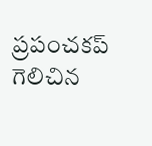ప్రపంచకప్ గెలిచిన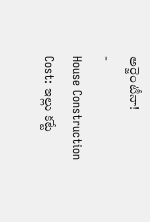అర్జెంటీనా!
-
House Construction Cost: ఇల్లు కట్టే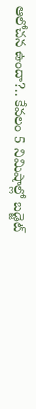ఆలోచన ఉందా?.. కేవలం 5 నిమిషాల్లో బడ్జెట్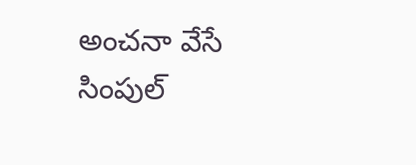అంచనా వేసే సింపుల్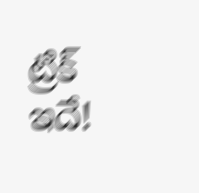ట్రిక్ ఇదే!